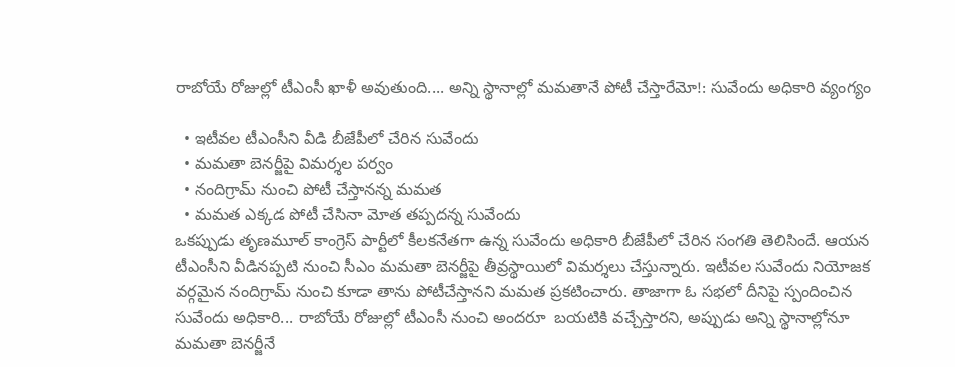రాబోయే రోజుల్లో టీఎంసీ ఖాళీ అవుతుంది.... అన్ని స్థానాల్లో మమతానే పోటీ చేస్తారేమో!: సువేందు అధికారి వ్యంగ్యం

  • ఇటీవల టీఎంసీని వీడి బీజేపీలో చేరిన సువేందు
  • మమతా బెనర్జీపై విమర్శల పర్వం
  • నందిగ్రామ్ నుంచి పోటీ చేస్తానన్న మమత
  • మమత ఎక్కడ పోటీ చేసినా మోత తప్పదన్న సువేందు
ఒకప్పుడు తృణమూల్ కాంగ్రెస్ పార్టీలో కీలకనేతగా ఉన్న సువేందు అధికారి బీజేపీలో చేరిన సంగతి తెలిసిందే. ఆయన టీఎంసీని వీడినప్పటి నుంచి సీఎం మమతా బెనర్జీపై తీవ్రస్థాయిలో విమర్శలు చేస్తున్నారు. ఇటీవల సువేందు నియోజక వర్గమైన నందిగ్రామ్ నుంచి కూడా తాను పోటీచేస్తానని మమత ప్రకటించారు. తాజాగా ఓ సభలో దీనిపై స్పందించిన సువేందు అధికారి... రాబోయే రోజుల్లో టీఎంసీ నుంచి అందరూ  బయటికి వచ్చేస్తారని, అప్పుడు అన్ని స్థానాల్లోనూ మమతా బెనర్జీనే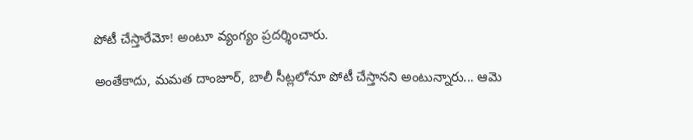పోటీ చేస్తారేమో! అంటూ వ్యంగ్యం ప్రదర్శించారు.

అంతేకాదు, మమత దాంజూర్, బాలీ సీట్లలోనూ పోటీ చేస్తానని అంటున్నారు... ఆమె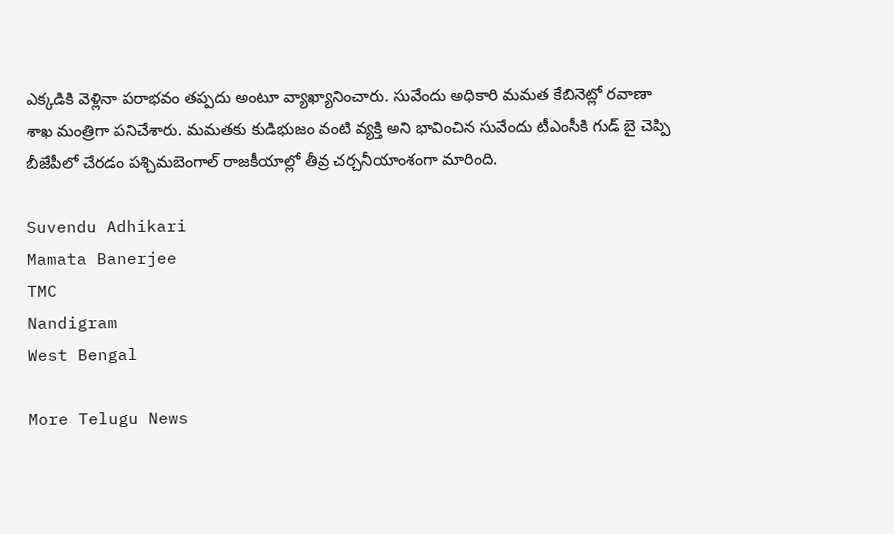ఎక్కడికి వెళ్లినా పరాభవం తప్పదు అంటూ వ్యాఖ్యానించారు. సువేందు అధికారి మమత కేబినెట్లో రవాణా శాఖ మంత్రిగా పనిచేశారు. మమతకు కుడిభుజం వంటి వ్యక్తి అని భావించిన సువేందు టీఎంసీకి గుడ్ బై చెప్పి బీజేపీలో చేరడం పశ్చిమబెంగాల్ రాజకీయాల్లో తీవ్ర చర్చనీయాంశంగా మారింది.

Suvendu Adhikari
Mamata Banerjee
TMC
Nandigram
West Bengal

More Telugu News